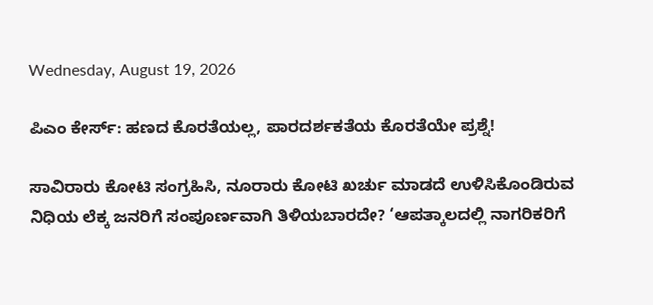Wednesday, August 19, 2026

ಪಿಎಂ ಕೇರ್ಸ್: ಹಣದ ಕೊರತೆಯಲ್ಲ, ಪಾರದರ್ಶಕತೆಯ ಕೊರತೆಯೇ ಪ್ರಶ್ನೆ!

ಸಾವಿರಾರು ಕೋಟಿ ಸಂಗ್ರಹಿಸಿ, ನೂರಾರು ಕೋಟಿ ಖರ್ಚು ಮಾಡದೆ ಉಳಿಸಿಕೊಂಡಿರುವ ನಿಧಿಯ ಲೆಕ್ಕ ಜನರಿಗೆ ಸಂಪೂರ್ಣವಾಗಿ ತಿಳಿಯಬಾರದೇ? ‘ಆಪತ್ಕಾಲದಲ್ಲಿ ನಾಗರಿಕರಿಗೆ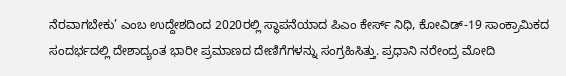ನೆರವಾಗಬೇಕು’ ಎಂಬ ಉದ್ದೇಶದಿಂದ 2020ರಲ್ಲಿ ಸ್ಥಾಪನೆಯಾದ ಪಿಎಂ ಕೇರ್ಸ್ ನಿಧಿ, ಕೋವಿಡ್-19 ಸಾಂಕ್ರಾಮಿಕದ ಸಂದರ್ಭದಲ್ಲಿ ದೇಶಾದ್ಯಂತ ಭಾರೀ ಪ್ರಮಾಣದ ದೇಣಿಗೆಗಳನ್ನು ಸಂಗ್ರಹಿಸಿತ್ತು. ಪ್ರಧಾನಿ ನರೇಂದ್ರ ಮೋದಿ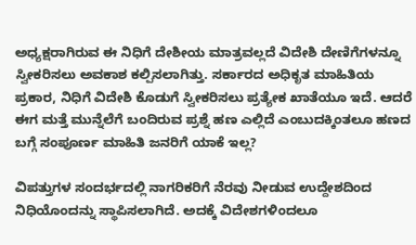ಅಧ್ಯಕ್ಷರಾಗಿರುವ ಈ ನಿಧಿಗೆ ದೇಶೀಯ ಮಾತ್ರವಲ್ಲದೆ ವಿದೇಶಿ ದೇಣಿಗೆಗಳನ್ನೂ ಸ್ವೀಕರಿಸಲು ಅವಕಾಶ ಕಲ್ಪಿಸಲಾಗಿತ್ತು. ಸರ್ಕಾರದ ಅಧಿಕೃತ ಮಾಹಿತಿಯ ಪ್ರಕಾರ, ನಿಧಿಗೆ ವಿದೇಶಿ ಕೊಡುಗೆ ಸ್ವೀಕರಿಸಲು ಪ್ರತ್ಯೇಕ ಖಾತೆಯೂ ಇದೆ. ಆದರೆ ಈಗ ಮತ್ತೆ ಮುನ್ನೆಲೆಗೆ ಬಂದಿರುವ ಪ್ರಶ್ನೆ ಹಣ ಎಲ್ಲಿದೆ ಎಂಬುದಕ್ಕಿಂತಲೂ ಹಣದ ಬಗ್ಗೆ ಸಂಪೂರ್ಣ ಮಾಹಿತಿ ಜನರಿಗೆ ಯಾಕೆ ಇಲ್ಲ?

ವಿಪತ್ತುಗಳ ಸಂದರ್ಭದಲ್ಲಿ ನಾಗರಿಕರಿಗೆ ನೆರವು ನೀಡುವ ಉದ್ದೇಶದಿಂದ ನಿಧಿಯೊಂದನ್ನು ಸ್ಥಾಪಿಸಲಾಗಿದೆ. ಅದಕ್ಕೆ ವಿದೇಶಗಳಿಂದಲೂ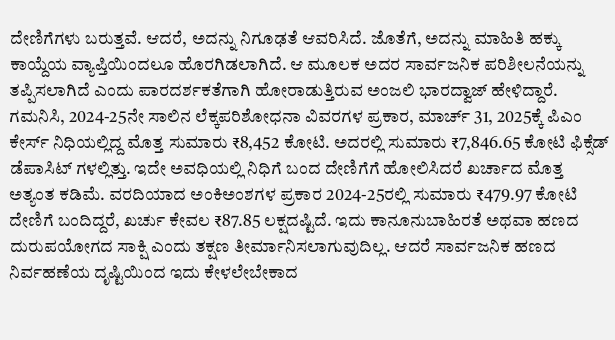ದೇಣಿಗೆಗಳು ಬರುತ್ತವೆ. ಆದರೆ, ಅದನ್ನು ನಿಗೂಢತೆ ಆವರಿಸಿದೆ. ಜೊತೆಗೆ, ಅದನ್ನು ಮಾಹಿತಿ ಹಕ್ಕು ಕಾಯ್ದೆಯ ವ್ಯಾಪ್ತಿಯಿಂದಲೂ ಹೊರಗಿಡಲಾಗಿದೆ. ಆ ಮೂಲಕ ಅದರ ಸಾರ್ವಜನಿಕ ಪರಿಶೀಲನೆಯನ್ನು ತಪ್ಪಿಸಲಾಗಿದೆ ಎಂದು ಪಾರದರ್ಶಕತೆಗಾಗಿ ಹೋರಾಡುತ್ತಿರುವ ಅಂಜಲಿ ಭಾರದ್ವಾಜ್ ಹೇಳಿದ್ದಾರೆ.  ಗಮನಿಸಿ, 2024-25ನೇ ಸಾಲಿನ ಲೆಕ್ಕಪರಿಶೋಧನಾ ವಿವರಗಳ ಪ್ರಕಾರ, ಮಾರ್ಚ್ 31, 2025ಕ್ಕೆ ಪಿಎಂ ಕೇರ್ಸ್ ನಿಧಿಯಲ್ಲಿದ್ದ ಮೊತ್ತ ಸುಮಾರು ₹8,452 ಕೋಟಿ. ಅದರಲ್ಲಿ ಸುಮಾರು ₹7,846.65 ಕೋಟಿ ಫಿಕ್ಸೆಡ್ ಡೆಪಾಸಿಟ್ ಗಳಲ್ಲಿತ್ತು. ಇದೇ ಅವಧಿಯಲ್ಲಿ ನಿಧಿಗೆ ಬಂದ ದೇಣಿಗೆಗೆ ಹೋಲಿಸಿದರೆ ಖರ್ಚಾದ ಮೊತ್ತ ಅತ್ಯಂತ ಕಡಿಮೆ. ವರದಿಯಾದ ಅಂಕಿಅಂಶಗಳ ಪ್ರಕಾರ 2024-25ರಲ್ಲಿ ಸುಮಾರು ₹479.97 ಕೋಟಿ ದೇಣಿಗೆ ಬಂದಿದ್ದರೆ, ಖರ್ಚು ಕೇವಲ ₹87.85 ಲಕ್ಷದಷ್ಟಿದೆ. ಇದು ಕಾನೂನುಬಾಹಿರತೆ ಅಥವಾ ಹಣದ ದುರುಪಯೋಗದ ಸಾಕ್ಷಿ ಎಂದು ತಕ್ಷಣ ತೀರ್ಮಾನಿಸಲಾಗುವುದಿಲ್ಲ. ಆದರೆ ಸಾರ್ವಜನಿಕ ಹಣದ ನಿರ್ವಹಣೆಯ ದೃಷ್ಟಿಯಿಂದ ಇದು ಕೇಳಲೇಬೇಕಾದ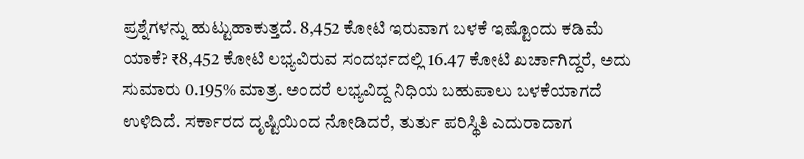ಪ್ರಶ್ನೆಗಳನ್ನು ಹುಟ್ಟುಹಾಕುತ್ತದೆ. 8,452 ಕೋಟಿ ಇರುವಾಗ ಬಳಕೆ ಇಷ್ಟೊಂದು ಕಡಿಮೆ ಯಾಕೆ? ₹8,452 ಕೋಟಿ ಲಭ್ಯವಿರುವ ಸಂದರ್ಭದಲ್ಲಿ 16.47 ಕೋಟಿ ಖರ್ಚಾಗಿದ್ದರೆ, ಅದು ಸುಮಾರು 0.195% ಮಾತ್ರ. ಅಂದರೆ ಲಭ್ಯವಿದ್ದ ನಿಧಿಯ ಬಹುಪಾಲು ಬಳಕೆಯಾಗದೆ ಉಳಿದಿದೆ. ಸರ್ಕಾರದ ದೃಷ್ಟಿಯಿಂದ ನೋಡಿದರೆ, ತುರ್ತು ಪರಿಸ್ಥಿತಿ ಎದುರಾದಾಗ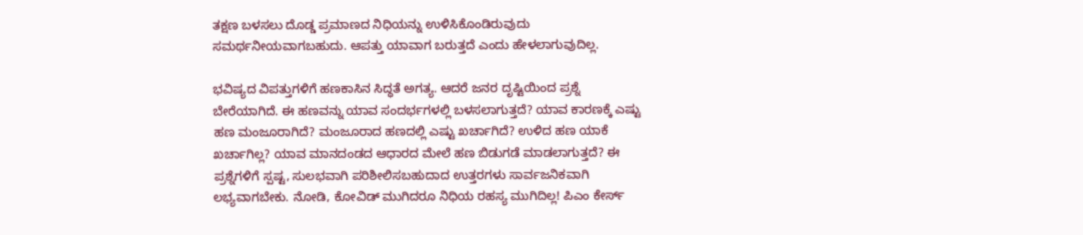ತಕ್ಷಣ ಬಳಸಲು ದೊಡ್ಡ ಪ್ರಮಾಣದ ನಿಧಿಯನ್ನು ಉಳಿಸಿಕೊಂಡಿರುವುದು ಸಮರ್ಥನೀಯವಾಗಬಹುದು. ಆಪತ್ತು ಯಾವಾಗ ಬರುತ್ತದೆ ಎಂದು ಹೇಳಲಾಗುವುದಿಲ್ಲ.

ಭವಿಷ್ಯದ ವಿಪತ್ತುಗಳಿಗೆ ಹಣಕಾಸಿನ ಸಿದ್ಧತೆ ಅಗತ್ಯ. ಆದರೆ ಜನರ ದೃಷ್ಟಿಯಿಂದ ಪ್ರಶ್ನೆ ಬೇರೆಯಾಗಿದೆ. ಈ ಹಣವನ್ನು ಯಾವ ಸಂದರ್ಭಗಳಲ್ಲಿ ಬಳಸಲಾಗುತ್ತದೆ? ಯಾವ ಕಾರಣಕ್ಕೆ ಎಷ್ಟು ಹಣ ಮಂಜೂರಾಗಿದೆ? ಮಂಜೂರಾದ ಹಣದಲ್ಲಿ ಎಷ್ಟು ಖರ್ಚಾಗಿದೆ? ಉಳಿದ ಹಣ ಯಾಕೆ ಖರ್ಚಾಗಿಲ್ಲ? ಯಾವ ಮಾನದಂಡದ ಆಧಾರದ ಮೇಲೆ ಹಣ ಬಿಡುಗಡೆ ಮಾಡಲಾಗುತ್ತದೆ? ಈ ಪ್ರಶ್ನೆಗಳಿಗೆ ಸ್ಪಷ್ಟ, ಸುಲಭವಾಗಿ ಪರಿಶೀಲಿಸಬಹುದಾದ ಉತ್ತರಗಳು ಸಾರ್ವಜನಿಕವಾಗಿ ಲಭ್ಯವಾಗಬೇಕು. ನೋಡಿ, ಕೋವಿಡ್ ಮುಗಿದರೂ ನಿಧಿಯ ರಹಸ್ಯ ಮುಗಿದಿಲ್ಲ! ಪಿಎಂ ಕೇರ್ಸ್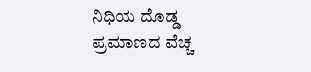ನಿಧಿಯ ದೊಡ್ಡ ಪ್ರಮಾಣದ ವೆಚ್ಚ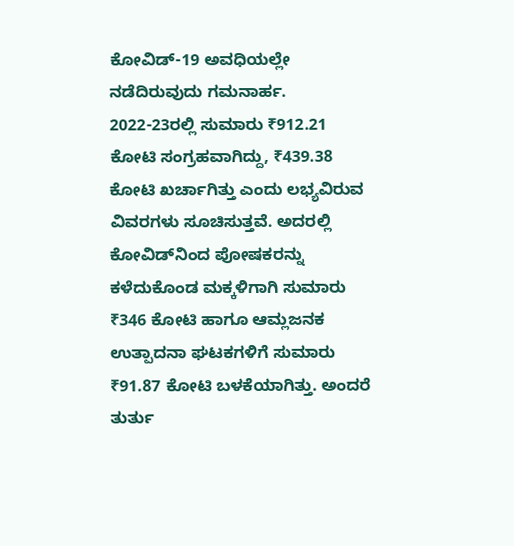ಕೋವಿಡ್-19 ಅವಧಿಯಲ್ಲೇ ನಡೆದಿರುವುದು ಗಮನಾರ್ಹ. 2022-23ರಲ್ಲಿ ಸುಮಾರು ₹912.21 ಕೋಟಿ ಸಂಗ್ರಹವಾಗಿದ್ದು, ₹439.38 ಕೋಟಿ ಖರ್ಚಾಗಿತ್ತು ಎಂದು ಲಭ್ಯವಿರುವ ವಿವರಗಳು ಸೂಚಿಸುತ್ತವೆ. ಅದರಲ್ಲಿ ಕೋವಿಡ್‌ನಿಂದ ಪೋಷಕರನ್ನು ಕಳೆದುಕೊಂಡ ಮಕ್ಕಳಿಗಾಗಿ ಸುಮಾರು ₹346 ಕೋಟಿ ಹಾಗೂ ಆಮ್ಲಜನಕ ಉತ್ಪಾದನಾ ಘಟಕಗಳಿಗೆ ಸುಮಾರು ₹91.87 ಕೋಟಿ ಬಳಕೆಯಾಗಿತ್ತು. ಅಂದರೆ ತುರ್ತು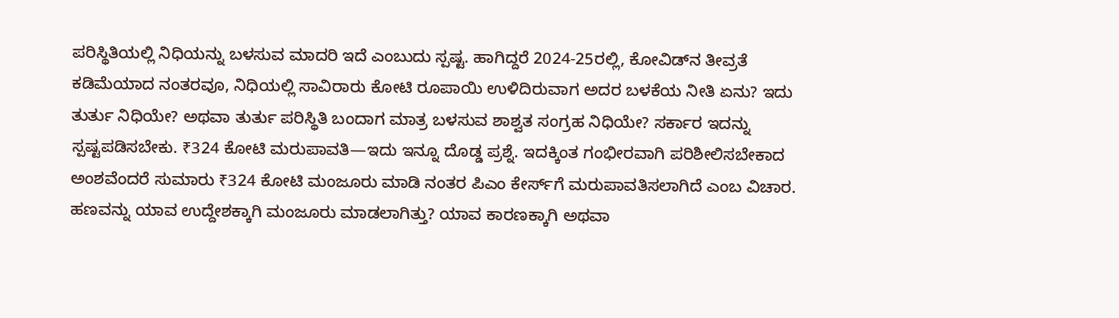ಪರಿಸ್ಥಿತಿಯಲ್ಲಿ ನಿಧಿಯನ್ನು ಬಳಸುವ ಮಾದರಿ ಇದೆ ಎಂಬುದು ಸ್ಪಷ್ಟ. ಹಾಗಿದ್ದರೆ 2024-25ರಲ್ಲಿ, ಕೋವಿಡ್‌ನ ತೀವ್ರತೆ ಕಡಿಮೆಯಾದ ನಂತರವೂ, ನಿಧಿಯಲ್ಲಿ ಸಾವಿರಾರು ಕೋಟಿ ರೂಪಾಯಿ ಉಳಿದಿರುವಾಗ ಅದರ ಬಳಕೆಯ ನೀತಿ ಏನು? ಇದು ತುರ್ತು ನಿಧಿಯೇ? ಅಥವಾ ತುರ್ತು ಪರಿಸ್ಥಿತಿ ಬಂದಾಗ ಮಾತ್ರ ಬಳಸುವ ಶಾಶ್ವತ ಸಂಗ್ರಹ ನಿಧಿಯೇ? ಸರ್ಕಾರ ಇದನ್ನು ಸ್ಪಷ್ಟಪಡಿಸಬೇಕು. ₹324 ಕೋಟಿ ಮರುಪಾವತಿ—ಇದು ಇನ್ನೂ ದೊಡ್ಡ ಪ್ರಶ್ನೆ. ಇದಕ್ಕಿಂತ ಗಂಭೀರವಾಗಿ ಪರಿಶೀಲಿಸಬೇಕಾದ ಅಂಶವೆಂದರೆ ಸುಮಾರು ₹324 ಕೋಟಿ ಮಂಜೂರು ಮಾಡಿ ನಂತರ ಪಿಎಂ ಕೇರ್ಸ್‌ಗೆ ಮರುಪಾವತಿಸಲಾಗಿದೆ ಎಂಬ ವಿಚಾರ. ಹಣವನ್ನು ಯಾವ ಉದ್ದೇಶಕ್ಕಾಗಿ ಮಂಜೂರು ಮಾಡಲಾಗಿತ್ತು? ಯಾವ ಕಾರಣಕ್ಕಾಗಿ ಅಥವಾ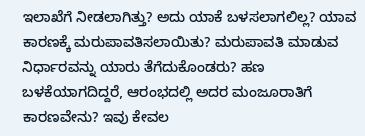ಇಲಾಖೆಗೆ ನೀಡಲಾಗಿತ್ತು? ಅದು ಯಾಕೆ ಬಳಸಲಾಗಲಿಲ್ಲ? ಯಾವ ಕಾರಣಕ್ಕೆ ಮರುಪಾವತಿಸಲಾಯಿತು? ಮರುಪಾವತಿ ಮಾಡುವ ನಿರ್ಧಾರವನ್ನು ಯಾರು ತೆಗೆದುಕೊಂಡರು? ಹಣ ಬಳಕೆಯಾಗದಿದ್ದರೆ, ಆರಂಭದಲ್ಲಿ ಅದರ ಮಂಜೂರಾತಿಗೆ ಕಾರಣವೇನು? ಇವು ಕೇವಲ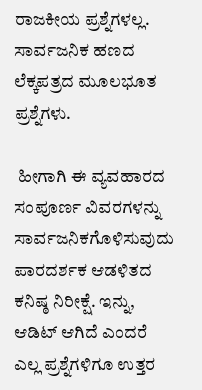ರಾಜಕೀಯ ಪ್ರಶ್ನೆಗಳಲ್ಲ. ಸಾರ್ವಜನಿಕ ಹಣದ ಲೆಕ್ಕಪತ್ರದ ಮೂಲಭೂತ ಪ್ರಶ್ನೆಗಳು.

 ಹೀಗಾಗಿ ಈ ವ್ಯವಹಾರದ ಸಂಪೂರ್ಣ ವಿವರಗಳನ್ನು ಸಾರ್ವಜನಿಕಗೊಳಿಸುವುದು ಪಾರದರ್ಶಕ ಆಡಳಿತದ ಕನಿಷ್ಠ ನಿರೀಕ್ಷೆ. ಇನ್ನು,  ಆಡಿಟ್ ಆಗಿದೆ ಎಂದರೆ ಎಲ್ಲ ಪ್ರಶ್ನೆಗಳಿಗೂ ಉತ್ತರ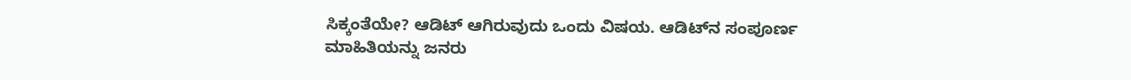ಸಿಕ್ಕಂತೆಯೇ? ಆಡಿಟ್ ಆಗಿರುವುದು ಒಂದು ವಿಷಯ. ಆಡಿಟ್‌ನ ಸಂಪೂರ್ಣ ಮಾಹಿತಿಯನ್ನು ಜನರು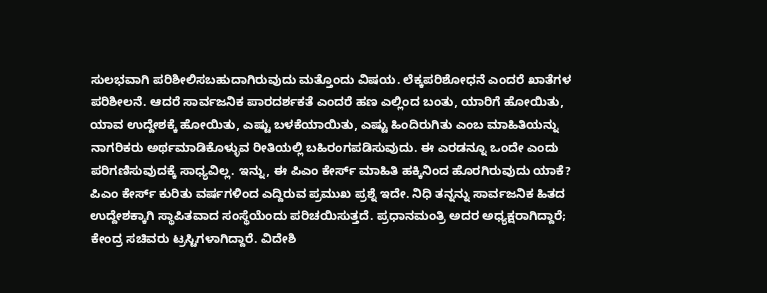ಸುಲಭವಾಗಿ ಪರಿಶೀಲಿಸಬಹುದಾಗಿರುವುದು ಮತ್ತೊಂದು ವಿಷಯ. ಲೆಕ್ಕಪರಿಶೋಧನೆ ಎಂದರೆ ಖಾತೆಗಳ ಪರಿಶೀಲನೆ. ಆದರೆ ಸಾರ್ವಜನಿಕ ಪಾರದರ್ಶಕತೆ ಎಂದರೆ ಹಣ ಎಲ್ಲಿಂದ ಬಂತು, ಯಾರಿಗೆ ಹೋಯಿತು, ಯಾವ ಉದ್ದೇಶಕ್ಕೆ ಹೋಯಿತು, ಎಷ್ಟು ಬಳಕೆಯಾಯಿತು, ಎಷ್ಟು ಹಿಂದಿರುಗಿತು ಎಂಬ ಮಾಹಿತಿಯನ್ನು ನಾಗರಿಕರು ಅರ್ಥಮಾಡಿಕೊಳ್ಳುವ ರೀತಿಯಲ್ಲಿ ಬಹಿರಂಗಪಡಿಸುವುದು. ಈ ಎರಡನ್ನೂ ಒಂದೇ ಎಂದು ಪರಿಗಣಿಸುವುದಕ್ಕೆ ಸಾಧ್ಯವಿಲ್ಲ. ಇನ್ನು, ಈ ಪಿಎಂ ಕೇರ್ಸ್ ಮಾಹಿತಿ ಹಕ್ಕಿನಿಂದ ಹೊರಗಿರುವುದು ಯಾಕೆ? ಪಿಎಂ ಕೇರ್ಸ್ ಕುರಿತು ವರ್ಷಗಳಿಂದ ಎದ್ದಿರುವ ಪ್ರಮುಖ ಪ್ರಶ್ನೆ ಇದೇ. ನಿಧಿ ತನ್ನನ್ನು ಸಾರ್ವಜನಿಕ ಹಿತದ ಉದ್ದೇಶಕ್ಕಾಗಿ ಸ್ಥಾಪಿತವಾದ ಸಂಸ್ಥೆಯೆಂದು ಪರಿಚಯಿಸುತ್ತದೆ. ಪ್ರಧಾನಮಂತ್ರಿ ಅದರ ಅಧ್ಯಕ್ಷರಾಗಿದ್ದಾರೆ; ಕೇಂದ್ರ ಸಚಿವರು ಟ್ರಸ್ಟಿಗಳಾಗಿದ್ದಾರೆ. ವಿದೇಶಿ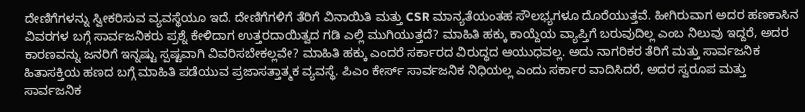ದೇಣಿಗೆಗಳನ್ನು ಸ್ವೀಕರಿಸುವ ವ್ಯವಸ್ಥೆಯೂ ಇದೆ. ದೇಣಿಗೆಗಳಿಗೆ ತೆರಿಗೆ ವಿನಾಯಿತಿ ಮತ್ತು CSR ಮಾನ್ಯತೆಯಂತಹ ಸೌಲಭ್ಯಗಳೂ ದೊರೆಯುತ್ತವೆ. ಹೀಗಿರುವಾಗ ಅದರ ಹಣಕಾಸಿನ ವಿವರಗಳ ಬಗ್ಗೆ ಸಾರ್ವಜನಿಕರು ಪ್ರಶ್ನೆ ಕೇಳಿದಾಗ ಉತ್ತರದಾಯಿತ್ವದ ಗಡಿ ಎಲ್ಲಿ ಮುಗಿಯುತ್ತದೆ? ಮಾಹಿತಿ ಹಕ್ಕು ಕಾಯ್ದೆಯ ವ್ಯಾಪ್ತಿಗೆ ಬರುವುದಿಲ್ಲ ಎಂಬ ನಿಲುವು ಇದ್ದರೆ, ಅದರ ಕಾರಣವನ್ನು ಜನರಿಗೆ ಇನ್ನಷ್ಟು ಸ್ಪಷ್ಟವಾಗಿ ವಿವರಿಸಬೇಕಲ್ಲವೇ? ಮಾಹಿತಿ ಹಕ್ಕು ಎಂದರೆ ಸರ್ಕಾರದ ವಿರುದ್ಧದ ಆಯುಧವಲ್ಲ. ಅದು ನಾಗರಿಕರ ತೆರಿಗೆ ಮತ್ತು ಸಾರ್ವಜನಿಕ ಹಿತಾಸಕ್ತಿಯ ಹಣದ ಬಗ್ಗೆ ಮಾಹಿತಿ ಪಡೆಯುವ ಪ್ರಜಾಸತ್ತಾತ್ಮಕ ವ್ಯವಸ್ಥೆ. ಪಿಎಂ ಕೇರ್ಸ್ ಸಾರ್ವಜನಿಕ ನಿಧಿಯಲ್ಲ ಎಂದು ಸರ್ಕಾರ ವಾದಿಸಿದರೆ, ಅದರ ಸ್ವರೂಪ ಮತ್ತು ಸಾರ್ವಜನಿಕ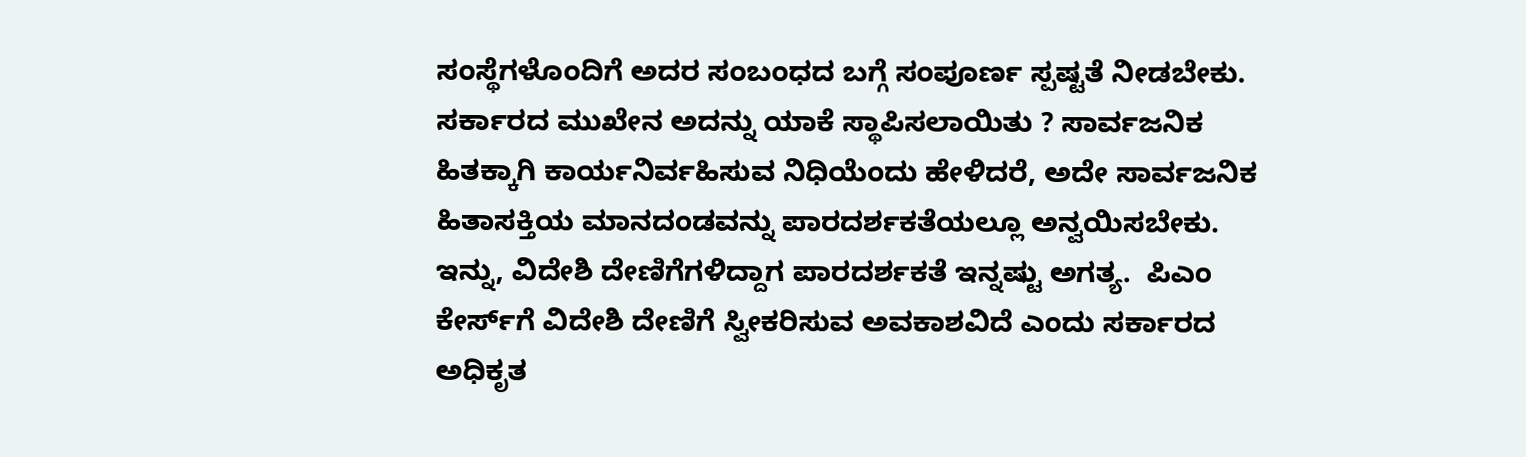ಸಂಸ್ಥೆಗಳೊಂದಿಗೆ ಅದರ ಸಂಬಂಧದ ಬಗ್ಗೆ ಸಂಪೂರ್ಣ ಸ್ಪಷ್ಟತೆ ನೀಡಬೇಕು. ಸರ್ಕಾರದ ಮುಖೇನ ಅದನ್ನು ಯಾಕೆ ಸ್ಥಾಪಿಸಲಾಯಿತು ? ಸಾರ್ವಜನಿಕ ಹಿತಕ್ಕಾಗಿ ಕಾರ್ಯನಿರ್ವಹಿಸುವ ನಿಧಿಯೆಂದು ಹೇಳಿದರೆ, ಅದೇ ಸಾರ್ವಜನಿಕ ಹಿತಾಸಕ್ತಿಯ ಮಾನದಂಡವನ್ನು ಪಾರದರ್ಶಕತೆಯಲ್ಲೂ ಅನ್ವಯಿಸಬೇಕು. ಇನ್ನು, ವಿದೇಶಿ ದೇಣಿಗೆಗಳಿದ್ದಾಗ ಪಾರದರ್ಶಕತೆ ಇನ್ನಷ್ಟು ಅಗತ್ಯ.  ಪಿಎಂ ಕೇರ್ಸ್‌ಗೆ ವಿದೇಶಿ ದೇಣಿಗೆ ಸ್ವೀಕರಿಸುವ ಅವಕಾಶವಿದೆ ಎಂದು ಸರ್ಕಾರದ ಅಧಿಕೃತ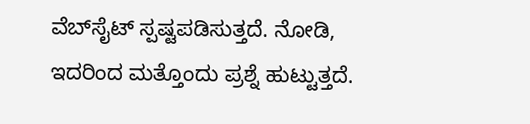ವೆಬ್‌ಸೈಟ್ ಸ್ಪಷ್ಟಪಡಿಸುತ್ತದೆ. ನೋಡಿ, ಇದರಿಂದ ಮತ್ತೊಂದು ಪ್ರಶ್ನೆ ಹುಟ್ಟುತ್ತದೆ.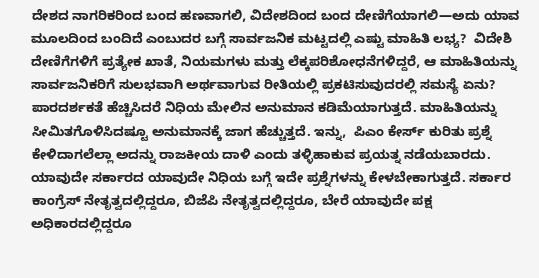ದೇಶದ ನಾಗರಿಕರಿಂದ ಬಂದ ಹಣವಾಗಲಿ, ವಿದೇಶದಿಂದ ಬಂದ ದೇಣಿಗೆಯಾಗಲಿ—ಅದು ಯಾವ ಮೂಲದಿಂದ ಬಂದಿದೆ ಎಂಬುದರ ಬಗ್ಗೆ ಸಾರ್ವಜನಿಕ ಮಟ್ಟದಲ್ಲಿ ಎಷ್ಟು ಮಾಹಿತಿ ಲಭ್ಯ?  ವಿದೇಶಿ ದೇಣಿಗೆಗಳಿಗೆ ಪ್ರತ್ಯೇಕ ಖಾತೆ, ನಿಯಮಗಳು ಮತ್ತು ಲೆಕ್ಕಪರಿಶೋಧನೆಗಳಿದ್ದರೆ, ಆ ಮಾಹಿತಿಯನ್ನು ಸಾರ್ವಜನಿಕರಿಗೆ ಸುಲಭವಾಗಿ ಅರ್ಥವಾಗುವ ರೀತಿಯಲ್ಲಿ ಪ್ರಕಟಿಸುವುದರಲ್ಲಿ ಸಮಸ್ಯೆ ಏನು? ಪಾರದರ್ಶಕತೆ ಹೆಚ್ಚಿಸಿದರೆ ನಿಧಿಯ ಮೇಲಿನ ಅನುಮಾನ ಕಡಿಮೆಯಾಗುತ್ತದೆ. ಮಾಹಿತಿಯನ್ನು ಸೀಮಿತಗೊಳಿಸಿದಷ್ಟೂ ಅನುಮಾನಕ್ಕೆ ಜಾಗ ಹೆಚ್ಚುತ್ತದೆ. ಇನ್ನು,  ಪಿಎಂ ಕೇರ್ಸ್ ಕುರಿತು ಪ್ರಶ್ನೆ ಕೇಳಿದಾಗಲೆಲ್ಲಾ ಅದನ್ನು ರಾಜಕೀಯ ದಾಳಿ ಎಂದು ತಳ್ಳಿಹಾಕುವ ಪ್ರಯತ್ನ ನಡೆಯಬಾರದು. ಯಾವುದೇ ಸರ್ಕಾರದ ಯಾವುದೇ ನಿಧಿಯ ಬಗ್ಗೆ ಇದೇ ಪ್ರಶ್ನೆಗಳನ್ನು ಕೇಳಬೇಕಾಗುತ್ತದೆ. ಸರ್ಕಾರ ಕಾಂಗ್ರೆಸ್ ನೇತೃತ್ವದಲ್ಲಿದ್ದರೂ, ಬಿಜೆಪಿ ನೇತೃತ್ವದಲ್ಲಿದ್ದರೂ, ಬೇರೆ ಯಾವುದೇ ಪಕ್ಷ ಅಧಿಕಾರದಲ್ಲಿದ್ದರೂ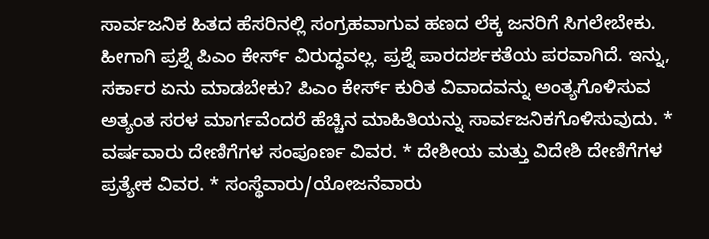ಸಾರ್ವಜನಿಕ ಹಿತದ ಹೆಸರಿನಲ್ಲಿ ಸಂಗ್ರಹವಾಗುವ ಹಣದ ಲೆಕ್ಕ ಜನರಿಗೆ ಸಿಗಲೇಬೇಕು. ಹೀಗಾಗಿ ಪ್ರಶ್ನೆ ಪಿಎಂ ಕೇರ್ಸ್ ವಿರುದ್ಧವಲ್ಲ. ಪ್ರಶ್ನೆ ಪಾರದರ್ಶಕತೆಯ ಪರವಾಗಿದೆ. ಇನ್ನು, ಸರ್ಕಾರ ಏನು ಮಾಡಬೇಕು? ಪಿಎಂ ಕೇರ್ಸ್ ಕುರಿತ ವಿವಾದವನ್ನು ಅಂತ್ಯಗೊಳಿಸುವ ಅತ್ಯಂತ ಸರಳ ಮಾರ್ಗವೆಂದರೆ ಹೆಚ್ಚಿನ ಮಾಹಿತಿಯನ್ನು ಸಾರ್ವಜನಿಕಗೊಳಿಸುವುದು. * ವರ್ಷವಾರು ದೇಣಿಗೆಗಳ ಸಂಪೂರ್ಣ ವಿವರ. * ದೇಶೀಯ ಮತ್ತು ವಿದೇಶಿ ದೇಣಿಗೆಗಳ ಪ್ರತ್ಯೇಕ ವಿವರ. * ಸಂಸ್ಥೆವಾರು/ಯೋಜನೆವಾರು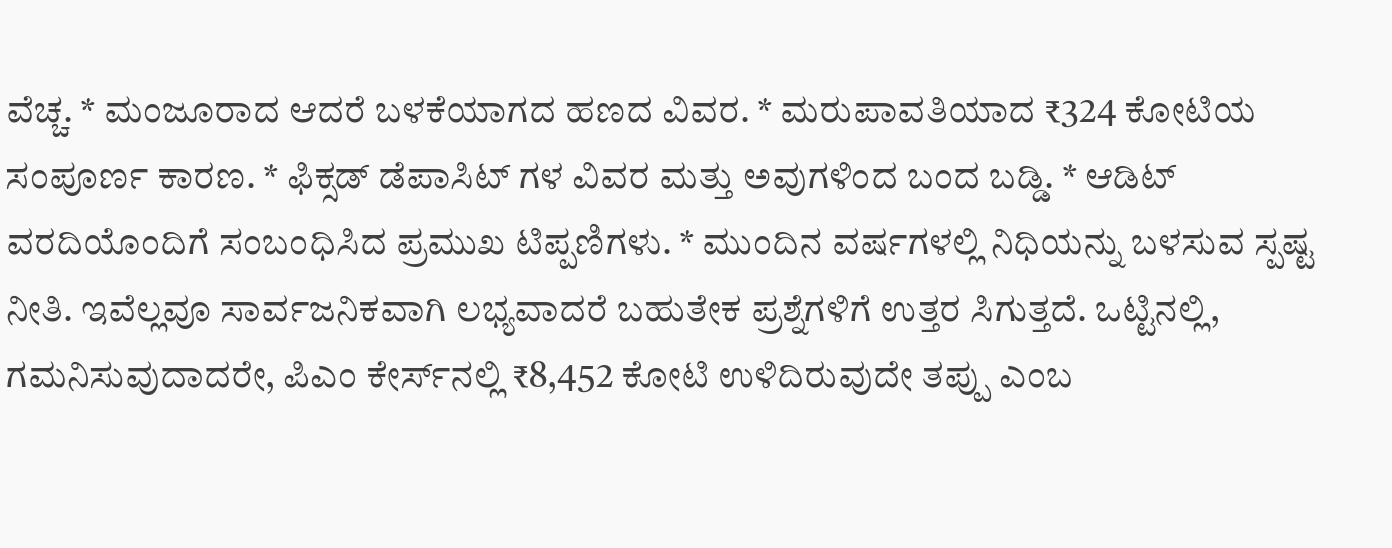ವೆಚ್ಚ. * ಮಂಜೂರಾದ ಆದರೆ ಬಳಕೆಯಾಗದ ಹಣದ ವಿವರ. * ಮರುಪಾವತಿಯಾದ ₹324 ಕೋಟಿಯ ಸಂಪೂರ್ಣ ಕಾರಣ. * ಫಿಕ್ಸಡ್‌ ಡೆಪಾಸಿಟ್‌ ಗಳ ವಿವರ ಮತ್ತು ಅವುಗಳಿಂದ ಬಂದ ಬಡ್ಡಿ. * ಆಡಿಟ್ ವರದಿಯೊಂದಿಗೆ ಸಂಬಂಧಿಸಿದ ಪ್ರಮುಖ ಟಿಪ್ಪಣಿಗಳು. * ಮುಂದಿನ ವರ್ಷಗಳಲ್ಲಿ ನಿಧಿಯನ್ನು ಬಳಸುವ ಸ್ಪಷ್ಟ ನೀತಿ. ಇವೆಲ್ಲವೂ ಸಾರ್ವಜನಿಕವಾಗಿ ಲಭ್ಯವಾದರೆ ಬಹುತೇಕ ಪ್ರಶ್ನೆಗಳಿಗೆ ಉತ್ತರ ಸಿಗುತ್ತದೆ. ಒಟ್ಟಿನಲ್ಲಿ, ಗಮನಿಸುವುದಾದರೇ, ಪಿಎಂ ಕೇರ್ಸ್‌ನಲ್ಲಿ ₹8,452 ಕೋಟಿ ಉಳಿದಿರುವುದೇ ತಪ್ಪು ಎಂಬ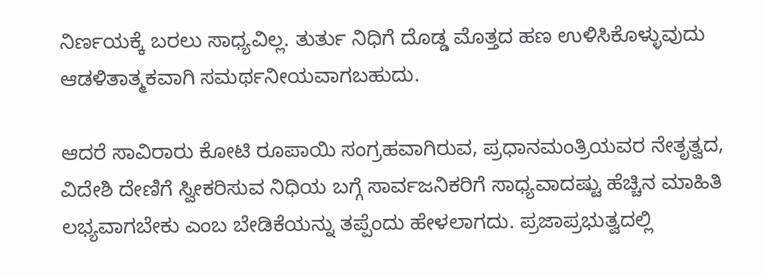ನಿರ್ಣಯಕ್ಕೆ ಬರಲು ಸಾಧ್ಯವಿಲ್ಲ. ತುರ್ತು ನಿಧಿಗೆ ದೊಡ್ಡ ಮೊತ್ತದ ಹಣ ಉಳಿಸಿಕೊಳ್ಳುವುದು ಆಡಳಿತಾತ್ಮಕವಾಗಿ ಸಮರ್ಥನೀಯವಾಗಬಹುದು.

ಆದರೆ ಸಾವಿರಾರು ಕೋಟಿ ರೂಪಾಯಿ ಸಂಗ್ರಹವಾಗಿರುವ, ಪ್ರಧಾನಮಂತ್ರಿಯವರ ನೇತೃತ್ವದ, ವಿದೇಶಿ ದೇಣಿಗೆ ಸ್ವೀಕರಿಸುವ ನಿಧಿಯ ಬಗ್ಗೆ ಸಾರ್ವಜನಿಕರಿಗೆ ಸಾಧ್ಯವಾದಷ್ಟು ಹೆಚ್ಚಿನ ಮಾಹಿತಿ ಲಭ್ಯವಾಗಬೇಕು ಎಂಬ ಬೇಡಿಕೆಯನ್ನು ತಪ್ಪೆಂದು ಹೇಳಲಾಗದು. ಪ್ರಜಾಪ್ರಭುತ್ವದಲ್ಲಿ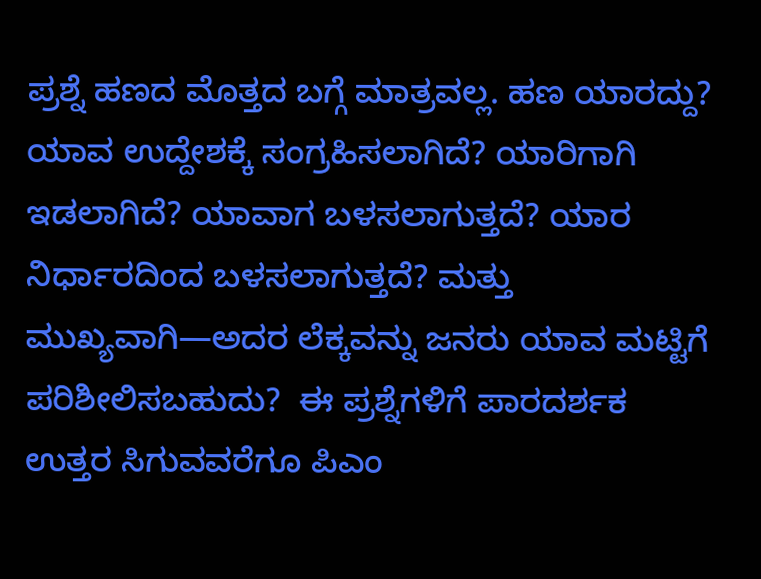ಪ್ರಶ್ನೆ ಹಣದ ಮೊತ್ತದ ಬಗ್ಗೆ ಮಾತ್ರವಲ್ಲ. ಹಣ ಯಾರದ್ದು? ಯಾವ ಉದ್ದೇಶಕ್ಕೆ ಸಂಗ್ರಹಿಸಲಾಗಿದೆ? ಯಾರಿಗಾಗಿ ಇಡಲಾಗಿದೆ? ಯಾವಾಗ ಬಳಸಲಾಗುತ್ತದೆ? ಯಾರ ನಿರ್ಧಾರದಿಂದ ಬಳಸಲಾಗುತ್ತದೆ? ಮತ್ತು ಮುಖ್ಯವಾಗಿ—ಅದರ ಲೆಕ್ಕವನ್ನು ಜನರು ಯಾವ ಮಟ್ಟಿಗೆ ಪರಿಶೀಲಿಸಬಹುದು?  ಈ ಪ್ರಶ್ನೆಗಳಿಗೆ ಪಾರದರ್ಶಕ ಉತ್ತರ ಸಿಗುವವರೆಗೂ ಪಿಎಂ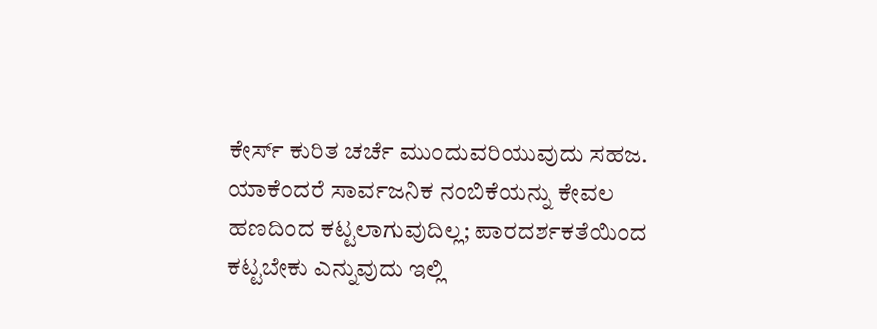ಕೇರ್ಸ್ ಕುರಿತ ಚರ್ಚೆ ಮುಂದುವರಿಯುವುದು ಸಹಜ. ಯಾಕೆಂದರೆ ಸಾರ್ವಜನಿಕ ನಂಬಿಕೆಯನ್ನು ಕೇವಲ ಹಣದಿಂದ ಕಟ್ಟಲಾಗುವುದಿಲ್ಲ; ಪಾರದರ್ಶಕತೆಯಿಂದ ಕಟ್ಟಬೇಕು ಎನ್ನುವುದು ಇಲ್ಲಿ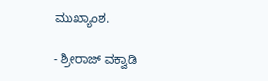ಮುಖ್ಯಾಂಶ.

- ಶ್ರೀರಾಜ್‌ ವಕ್ವಾಡಿ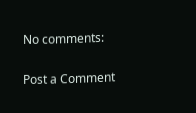No comments:

Post a Comment